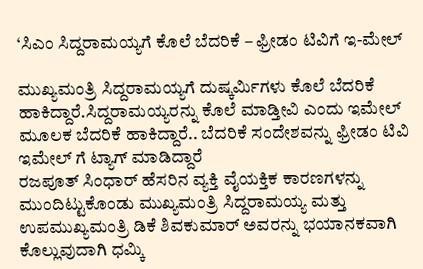‘ಸಿಎಂ ಸಿದ್ದರಾಮಯ್ಯಗೆ ಕೊಲೆ ಬೆದರಿಕೆ – ಫ್ರೀಡಂ ಟಿವಿಗೆ ಇ-ಮೇಲ್

ಮುಖ್ಯಮಂತ್ರಿ ಸಿದ್ದರಾಮಯ್ಯಗೆ ದುಷ್ಕರ್ಮಿಗಳು ಕೊಲೆ ಬೆದರಿಕೆ ಹಾಕಿದ್ದಾರೆ.ಸಿದ್ದರಾಮಯ್ಯರನ್ನು ಕೊಲೆ ಮಾಡ್ತೀವಿ ಎಂದು ಇಮೇಲ್ ಮೂಲಕ ಬೆದರಿಕೆ ಹಾಕಿದ್ದಾರೆ.. ಬೆದರಿಕೆ ಸಂದೇಶವನ್ನು ಫ್ರೀಡಂ ಟಿವಿ ಇಮೇಲ್ ಗೆ ಟ್ಯಾಗ್ ಮಾಡಿದ್ದಾರೆ
ರಜಪೂತ್ ಸಿಂಧಾರ್ ಹೆಸರಿನ ವ್ಯಕ್ತಿ ವೈಯಕ್ತಿಕ ಕಾರಣಗಳನ್ನು ಮುಂದಿಟ್ಟುಕೊಂಡು ಮುಖ್ಯಮಂತ್ರಿ ಸಿದ್ದರಾಮಯ್ಯ ಮತ್ತು ಉಪಮುಖ್ಯಮಂತ್ರಿ ಡಿಕೆ ಶಿವಕುಮಾರ್ ಅವರನ್ನು ಭಯಾನಕವಾಗಿ ಕೊಲ್ಲುವುದಾಗಿ ಧಮ್ಕಿ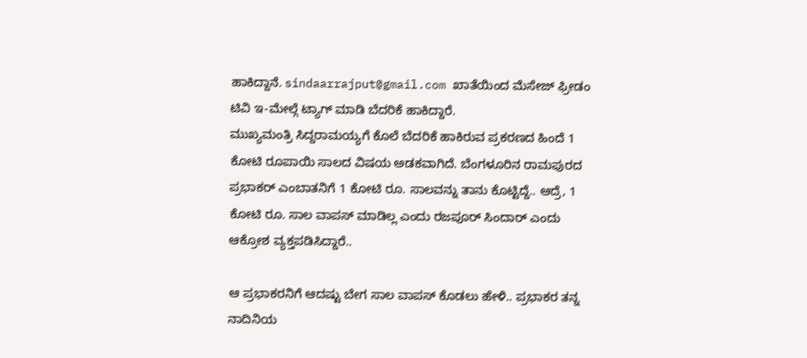ಹಾಕಿದ್ದಾನೆ. sindaarrajput@gmail.com ಖಾತೆಯಿಂದ ಮೆಸೇಜ್ ಫ್ರೀಡಂ ಟಿವಿ ಇ-ಮೇಲ್ಗೆ ಟ್ಯಾಗ್ ಮಾಡಿ ಬೆದರಿಕೆ ಹಾಕಿದ್ದಾರೆ.
ಮುಖ್ಯಮಂತ್ರಿ ಸಿದ್ದರಾಮಯ್ಯಗೆ ಕೊಲೆ ಬೆದರಿಕೆ ಹಾಕಿರುವ ಪ್ರಕರಣದ ಹಿಂದೆ 1 ಕೋಟಿ ರೂಪಾಯಿ ಸಾಲದ ವಿಷಯ ಅಡಕವಾಗಿದೆ. ಬೆಂಗಳೂರಿನ ರಾಮಪುರದ ಪ್ರಭಾಕರ್ ಎಂಬಾತನಿಗೆ 1 ಕೋಟಿ ರೂ. ಸಾಲವನ್ನು ತಾನು ಕೊಟ್ಟಿದ್ದೆ.. ಆದ್ರೆ, 1 ಕೋಟಿ ರೂ. ಸಾಲ ವಾಪಸ್ ಮಾಡಿಲ್ಲ ಎಂದು ರಜಪೂರ್ ಸಿಂದಾರ್ ಎಂದು ಆಕ್ರೋಶ ವ್ಯಕ್ತಪಡಿಸಿದ್ದಾರೆ..

ಆ ಪ್ರಭಾಕರನಿಗೆ ಆದಷ್ಟು ಬೇಗ ಸಾಲ ವಾಪಸ್ ಕೊಡಲು ಹೇಳಿ.. ಪ್ರಭಾಕರ ತನ್ನ ನಾದಿನಿಯ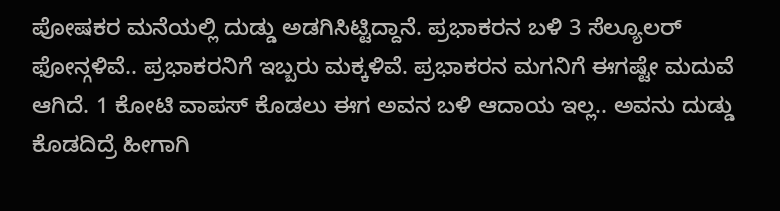ಪೋಷಕರ ಮನೆಯಲ್ಲಿ ದುಡ್ಡು ಅಡಗಿಸಿಟ್ಟಿದ್ದಾನೆ. ಪ್ರಭಾಕರನ ಬಳಿ 3 ಸೆಲ್ಯೂಲರ್ ಫೋನ್ಗಳಿವೆ.. ಪ್ರಭಾಕರನಿಗೆ ಇಬ್ಬರು ಮಕ್ಕಳಿವೆ. ಪ್ರಭಾಕರನ ಮಗನಿಗೆ ಈಗಷ್ಟೇ ಮದುವೆ ಆಗಿದೆ. 1 ಕೋಟಿ ವಾಪಸ್ ಕೊಡಲು ಈಗ ಅವನ ಬಳಿ ಆದಾಯ ಇಲ್ಲ.. ಅವನು ದುಡ್ಡು ಕೊಡದಿದ್ರೆ ಹೀಗಾಗಿ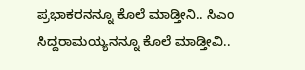ಪ್ರಭಾಕರನನ್ನೂ ಕೊಲೆ ಮಾಡ್ತೀನಿ.. ಸಿಎಂ ಸಿದ್ದರಾಮಯ್ಯನನ್ನೂ ಕೊಲೆ ಮಾಡ್ತೀವಿ..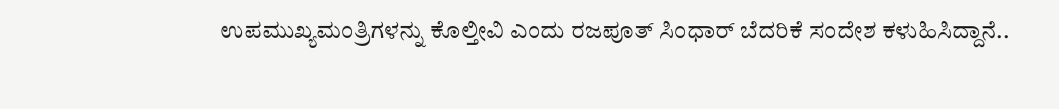ಉಪಮುಖ್ಯಮಂತ್ರಿಗಳನ್ನು ಕೊಲ್ತೀವಿ ಎಂದು ರಜಪೂತ್ ಸಿಂಧಾರ್ ಬೆದರಿಕೆ ಸಂದೇಶ ಕಳುಹಿಸಿದ್ದಾನೆ..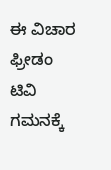ಈ ವಿಚಾರ ಫ್ರೀಡಂ ಟಿವಿ ಗಮನಕ್ಕೆ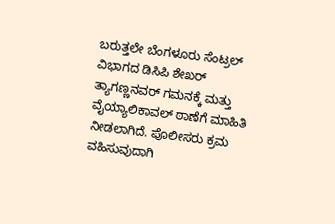ಬರುತ್ತಲೇ ಬೆಂಗಳೂರು ಸೆಂಟ್ರಲ್ ವಿಭಾಗದ ಡಿಸಿಪಿ ಶೇಖರ್ ತ್ಯಾಗಣ್ಣನವರ್ ಗಮನಕ್ಕೆ ಮತ್ತು ವೈಯ್ಯಾಲಿಕಾವಲ್ ಠಾಣೆಗೆ ಮಾಹಿತಿ ನೀಡಲಾಗಿದೆ. ಪೊಲೀಸರು ಕ್ರಮ ವಹಿಸುವುದಾಗಿ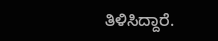ತಿಳಿಸಿದ್ದಾರೆ.